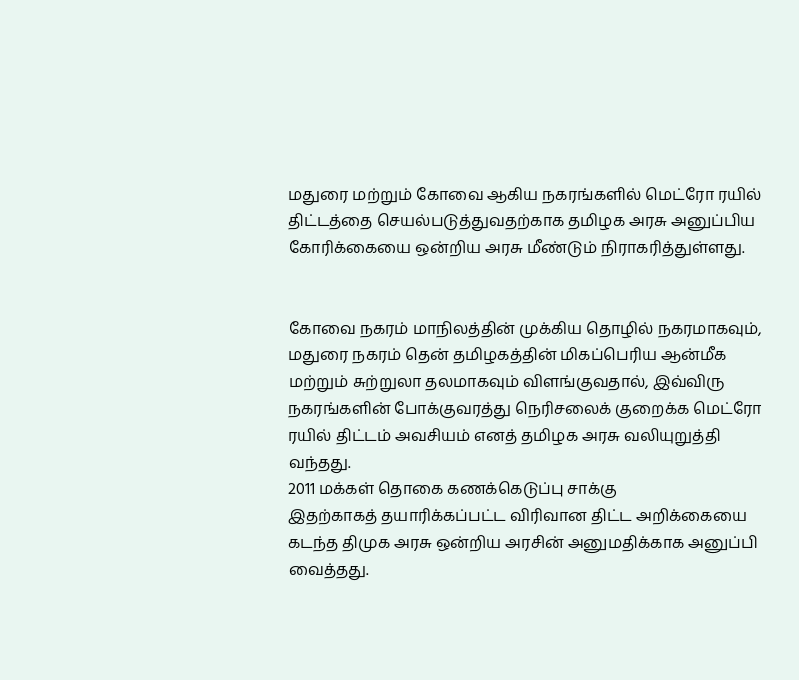மதுரை மற்றும் கோவை ஆகிய நகரங்களில் மெட்ரோ ரயில் திட்டத்தை செயல்படுத்துவதற்காக தமிழக அரசு அனுப்பிய கோரிக்கையை ஒன்றிய அரசு மீண்டும் நிராகரித்துள்ளது.


கோவை நகரம் மாநிலத்தின் முக்கிய தொழில் நகரமாகவும், மதுரை நகரம் தென் தமிழகத்தின் மிகப்பெரிய ஆன்மீக மற்றும் சுற்றுலா தலமாகவும் விளங்குவதால், இவ்விரு நகரங்களின் போக்குவரத்து நெரிசலைக் குறைக்க மெட்ரோ ரயில் திட்டம் அவசியம் எனத் தமிழக அரசு வலியுறுத்தி வந்தது.
2011 மக்கள் தொகை கணக்கெடுப்பு சாக்கு
இதற்காகத் தயாரிக்கப்பட்ட விரிவான திட்ட அறிக்கையை கடந்த திமுக அரசு ஒன்றிய அரசின் அனுமதிக்காக அனுப்பி வைத்தது.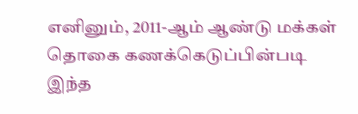எனினும், 2011-ஆம் ஆண்டு மக்கள் தொகை கணக்கெடுப்பின்படி இந்த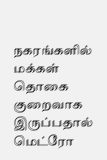நகரங்களில் மக்கள் தொகை குறைவாக இருப்பதால் மெட்ரோ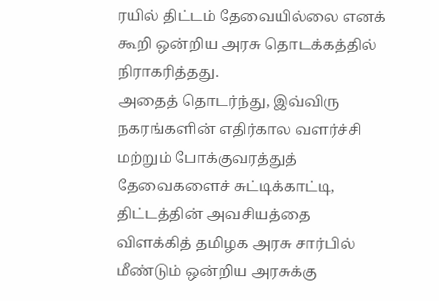ரயில் திட்டம் தேவையில்லை எனக் கூறி ஒன்றிய அரசு தொடக்கத்தில் நிராகரித்தது.
அதைத் தொடர்ந்து, இவ்விரு நகரங்களின் எதிர்கால வளர்ச்சி மற்றும் போக்குவரத்துத் தேவைகளைச் சுட்டிக்காட்டி, திட்டத்தின் அவசியத்தை விளக்கித் தமிழக அரசு சார்பில் மீண்டும் ஒன்றிய அரசுக்கு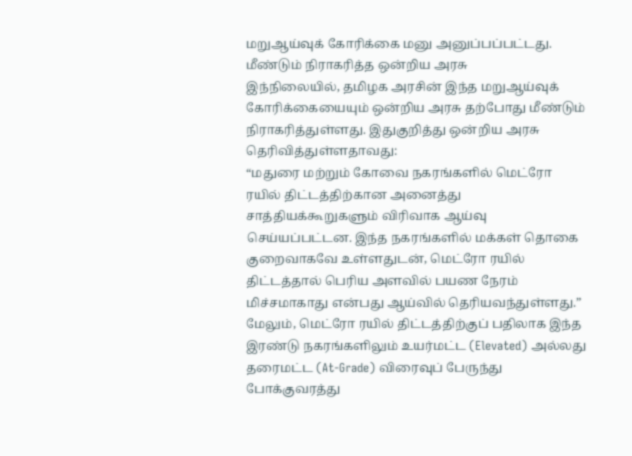மறுஆய்வுக் கோரிக்கை மனு அனுப்பப்பட்டது.
மீண்டும் நிராகரித்த ஒன்றிய அரசு
இந்நிலையில், தமிழக அரசின் இந்த மறுஆய்வுக் கோரிக்கையையும் ஒன்றிய அரசு தற்போது மீண்டும் நிராகரித்துள்ளது. இதுகுறித்து ஒன்றிய அரசு தெரிவித்துள்ளதாவது:
“மதுரை மற்றும் கோவை நகரங்களில் மெட்ரோ ரயில் திட்டத்திற்கான அனைத்து சாத்தியக்கூறுகளும் விரிவாக ஆய்வு செய்யப்பட்டன. இந்த நகரங்களில் மக்கள் தொகை குறைவாகவே உள்ளதுடன், மெட்ரோ ரயில் திட்டத்தால் பெரிய அளவில் பயண நேரம் மிச்சமாகாது என்பது ஆய்வில் தெரியவந்துள்ளது.”
மேலும், மெட்ரோ ரயில் திட்டத்திற்குப் பதிலாக இந்த இரண்டு நகரங்களிலும் உயர்மட்ட (Elevated) அல்லது தரைமட்ட (At-Grade) விரைவுப் பேருந்து போக்குவரத்து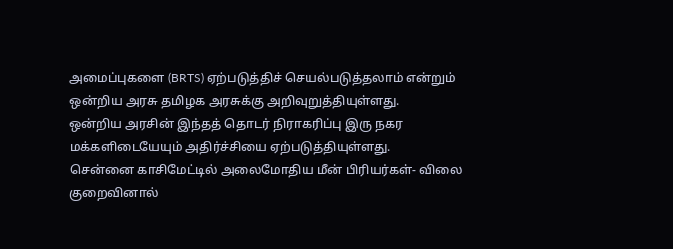அமைப்புகளை (BRTS) ஏற்படுத்திச் செயல்படுத்தலாம் என்றும் ஒன்றிய அரசு தமிழக அரசுக்கு அறிவுறுத்தியுள்ளது.
ஒன்றிய அரசின் இந்தத் தொடர் நிராகரிப்பு இரு நகர மக்களிடையேயும் அதிர்ச்சியை ஏற்படுத்தியுள்ளது.
சென்னை காசிமேட்டில் அலைமோதிய மீன் பிரியர்கள்- விலை குறைவினால்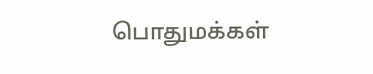பொதுமக்கள்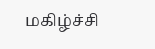மகிழ்ச்சி